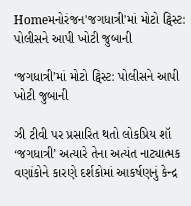Homeમનોરંજન'જગધાત્રી'માં મોટો ટ્વિસ્ટ: પોલીસને આપી ખોટી જુબાની

‘જગધાત્રી’માં મોટો ટ્વિસ્ટ: પોલીસને આપી ખોટી જુબાની

ઝી ટીવી પર પ્રસારિત થતો લોકપ્રિય શૉ ‘જગધાત્રી’ અત્યારે તેના અત્યંત નાટ્યાત્મક વણાંકોને કારણે દર્શકોમાં આકર્ષણનું કેન્દ્ર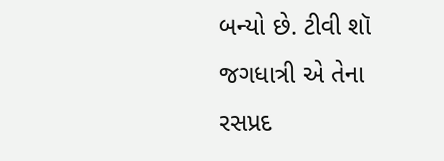બન્યો છે. ટીવી શૉ જગધાત્રી એ તેના રસપ્રદ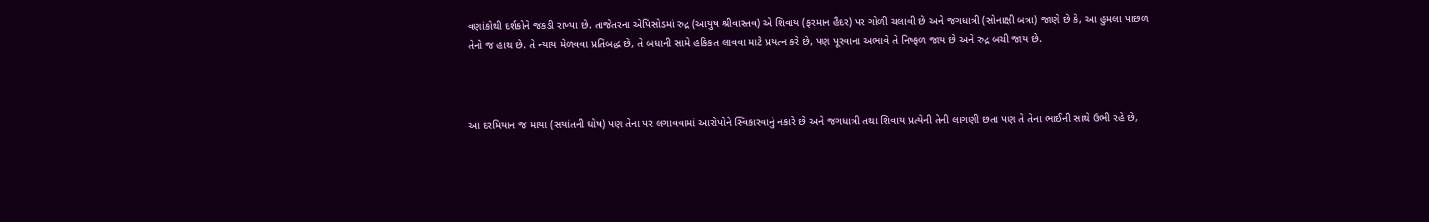વણાંકોથી દર્શકોને જકડી રાખ્યા છે. તાજેતરના એપિસોડમાં રુદ્ર (આયુષ શ્રીવાસ્તવ) એ શિવાય (ફરમાન હૈદર) પર ગોળી ચલાવી છે અને જગધાત્રી (સોનાક્ષી બત્રા) જાણે છે કે, આ હુમલા પાછળ તેનો જ હાથ છે. તે ન્યાય મેળવવા પ્રતિબદ્ધ છે, તે બધાની સામે હકિકત લાવવા માટે પ્રયત્ન કરે છે, પણ પૂરવાના અભાવે તે નિષ્ફળ જાય છે અને રુદ્ર બચી જાય છે.



આ દરમિયાન જ માયા (સયાંતની ઘોષ) પણ તેના પર લગાવવામાં આરોપોને સ્વિકારવાનું નકારે છે અને જગધાત્રી તથા શિવાય પ્રત્યેની તેની લાગણી છતા પણ તે તેના ભાઈની સાથે ઉભી રહે છે,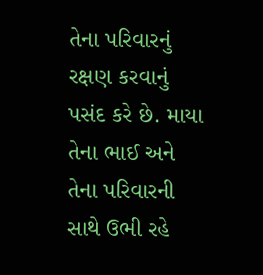તેના પરિવારનું રક્ષણ કરવાનું પસંદ કરે છે. માયા તેના ભાઈ અને તેના પરિવારની સાથે ઉભી રહે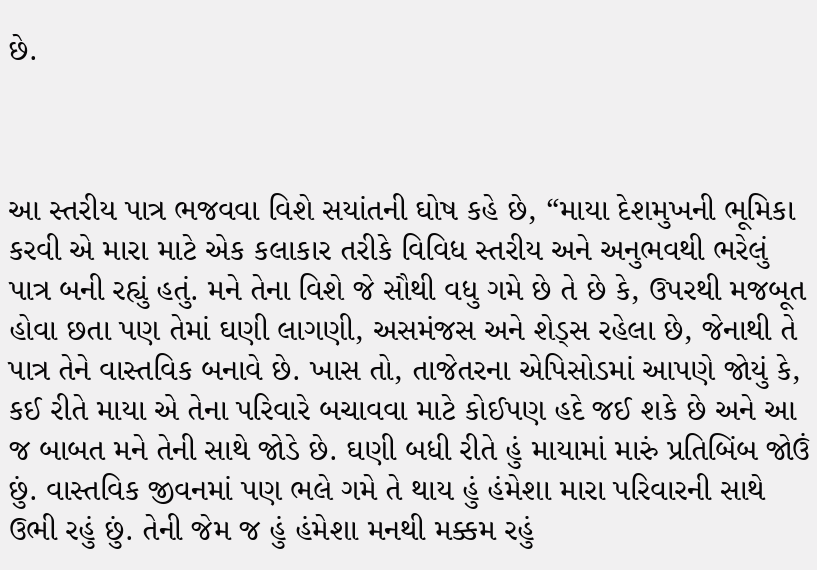છે.



આ સ્તરીય પાત્ર ભજવવા વિશે સયાંતની ઘોષ કહે છે, “માયા દેશમુખની ભૂમિકા કરવી એ મારા માટે એક કલાકાર તરીકે વિવિધ સ્તરીય અને અનુભવથી ભરેલું પાત્ર બની રહ્યું હતું. મને તેના વિશે જે સૌથી વધુ ગમે છે તે છે કે, ઉપરથી મજબૂત હોવા છતા પણ તેમાં ઘણી લાગણી, અસમંજસ અને શેડ્સ રહેલા છે, જેનાથી તે પાત્ર તેને વાસ્તવિક બનાવે છે. ખાસ તો, તાજેતરના એપિસોડમાં આપણે જોયું કે, કઈ રીતે માયા એ તેના પરિવારે બચાવવા માટે કોઈપણ હદે જઈ શકે છે અને આ જ બાબત મને તેની સાથે જોડે છે. ઘણી બધી રીતે હું માયામાં મારું પ્રતિબિંબ જોઉં છું. વાસ્તવિક જીવનમાં પણ ભલે ગમે તે થાય હું હંમેશા મારા પરિવારની સાથે ઉભી રહું છું. તેની જેમ જ હું હંમેશા મનથી મક્કમ રહું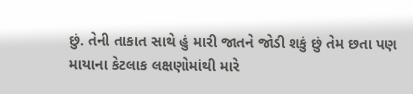છું. તેની તાકાત સાથે હું મારી જાતને જોડી શકું છું તેમ છતા પણ માયાના કેટલાક લક્ષણોમાંથી મારે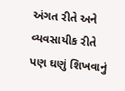અંગત રીતે અને વ્યવસાયીક રીતે પણ ઘણું શિખવાનું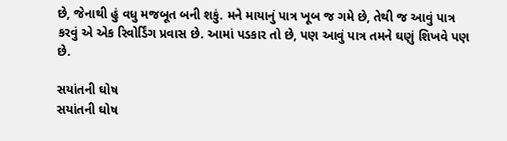છે, જેનાથી હું વધુ મજબૂત બની શકું. મને માયાનું પાત્ર ખૂબ જ ગમે છે, તેથી જ આવું પાત્ર કરવું એ એક રિવોર્ડિંગ પ્રવાસ છે. આમાં પડકાર તો છે, પણ આવું પાત્ર તમને ઘણું શિખવે પણ છે.

સયાંતની ઘોષ
સયાંતની ઘોષ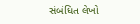સંબંધિત લેખો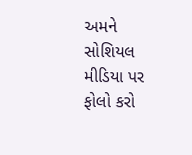અમને સોશિયલ મીડિયા પર ફોલો કરો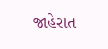જાહેરાત